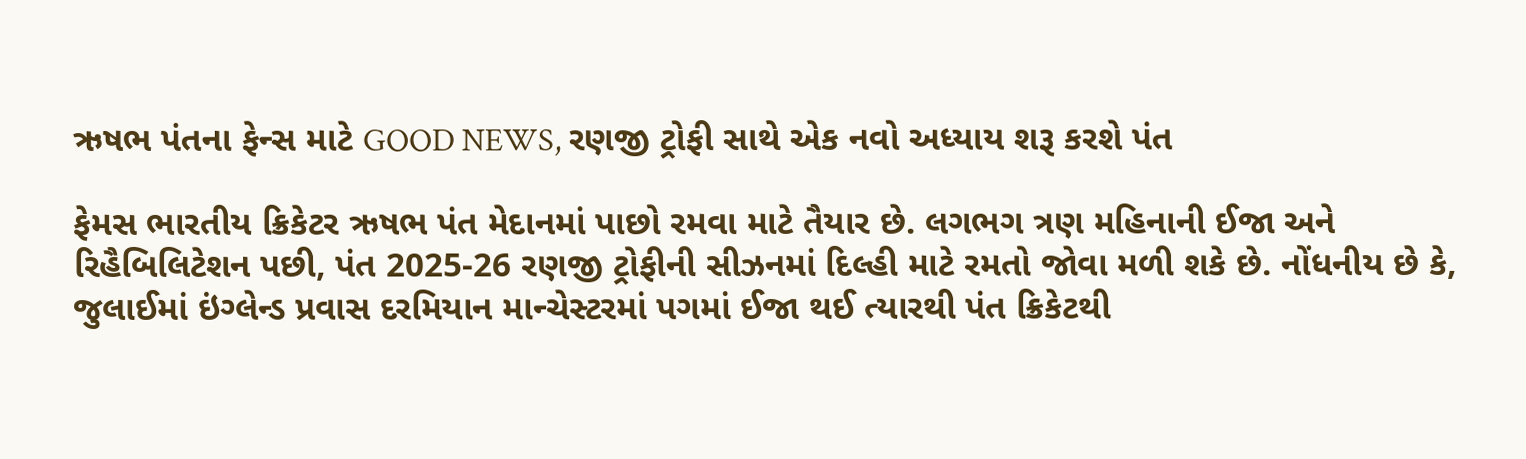ઋષભ પંતના ફેન્સ માટે GOOD NEWS, રણજી ટ્રોફી સાથે એક નવો અધ્યાય શરૂ કરશે પંત

ફેમસ ભારતીય ક્રિકેટર ઋષભ પંત મેદાનમાં પાછો રમવા માટે તૈયાર છે. લગભગ ત્રણ મહિનાની ઈજા અને રિહૈબિલિટેશન પછી, પંત 2025-26 રણજી ટ્રોફીની સીઝનમાં દિલ્હી માટે રમતો જોવા મળી શકે છે. નોંધનીય છે કે, જુલાઈમાં ઇંગ્લેન્ડ પ્રવાસ દરમિયાન માન્ચેસ્ટરમાં પગમાં ઈજા થઈ ત્યારથી પંત ક્રિકેટથી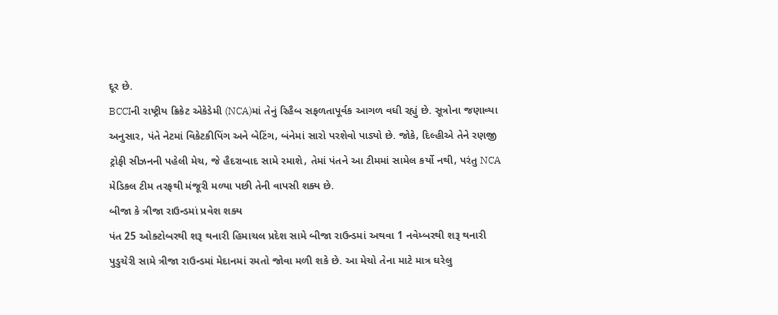દૂર છે.
BCCIની રાષ્ટ્રીય ક્રિકેટ એકેડેમી (NCA)માં તેનું રિહૈબ સફળતાપૂર્વક આગળ વધી રહ્યું છે. સૂત્રોના જણાવ્યા અનુસાર, પંતે નેટમાં વિકેટકીપિંગ અને બેટિંગ, બંનેમાં સારો પરશેવો પાડ્યો છે. જોકે, દિલ્હીએ તેને રણજી ટ્રોફી સીઝનની પહેલી મેચ, જે હૈદરાબાદ સામે રમાશે, તેમાં પંતને આ ટીમમાં સામેલ કર્યો નથી, પરંતુ NCA મેડિકલ ટીમ તરફથી મંજૂરી મળ્યા પછી તેની વાપસી શક્ય છે.
બીજા કે ત્રીજા રાઉન્ડમાં પ્રવેશ શક્ય
પંત 25 ઓક્ટોબરથી શરૂ થનારી હિમાચલ પ્રદેશ સામે બીજા રાઉન્ડમાં અથવા 1 નવેમ્બરથી શરૂ થનારી પુડુચેરી સામે ત્રીજા રાઉન્ડમાં મેદાનમાં રમતો જોવા મળી શકે છે. આ મેચો તેના માટે માત્ર ઘરેલુ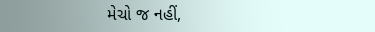મેચો જ નહીં,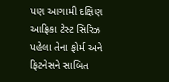પણ આગામી દક્ષિણ આફ્રિકા ટેસ્ટ સિરિઝ પહેલા તેના ફોર્મ અને ફિટનેસને સાબિત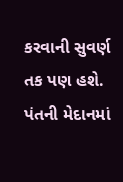કરવાની સુવર્ણ તક પણ હશે. પંતની મેદાનમાં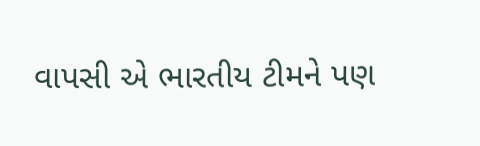વાપસી એ ભારતીય ટીમને પણ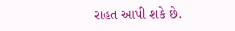રાહત આપી શકે છે.